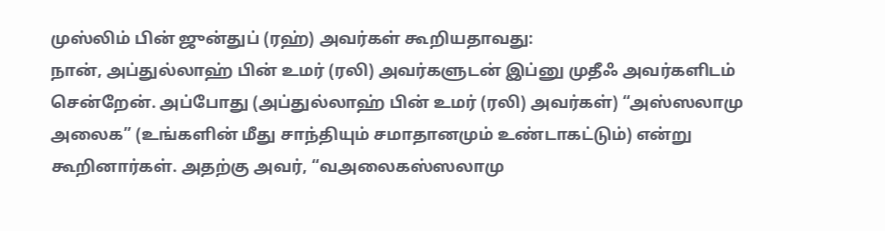முஸ்லிம் பின் ஜுன்துப் (ரஹ்) அவர்கள் கூறியதாவது:
நான், அப்துல்லாஹ் பின் உமர் (ரலி) அவர்களுடன் இப்னு முதீஃ அவர்களிடம் சென்றேன். அப்போது (அப்துல்லாஹ் பின் உமர் (ரலி) அவர்கள்) “அஸ்ஸலாமு அலைக” (உங்களின் மீது சாந்தியும் சமாதானமும் உண்டாகட்டும்) என்று கூறினார்கள். அதற்கு அவர், “வஅலைகஸ்ஸலாமு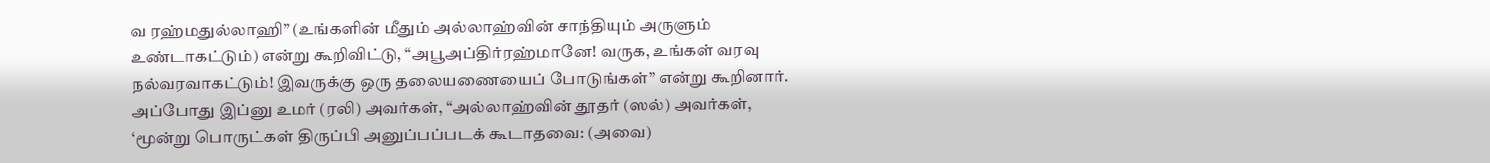வ ரஹ்மதுல்லாஹி” (உங்களின் மீதும் அல்லாஹ்வின் சாந்தியும் அருளும் உண்டாகட்டும்) என்று கூறிவிட்டு, “அபூஅப்திர்ரஹ்மானே! வருக, உங்கள் வரவு நல்வரவாகட்டும்! இவருக்கு ஒரு தலையணையைப் போடுங்கள்” என்று கூறினார்.
அப்போது இப்னு உமர் (ரலி) அவர்கள், “அல்லாஹ்வின் தூதர் (ஸல்) அவர்கள், ‘மூன்று பொருட்கள் திருப்பி அனுப்பப்படக் கூடாதவை: (அவை)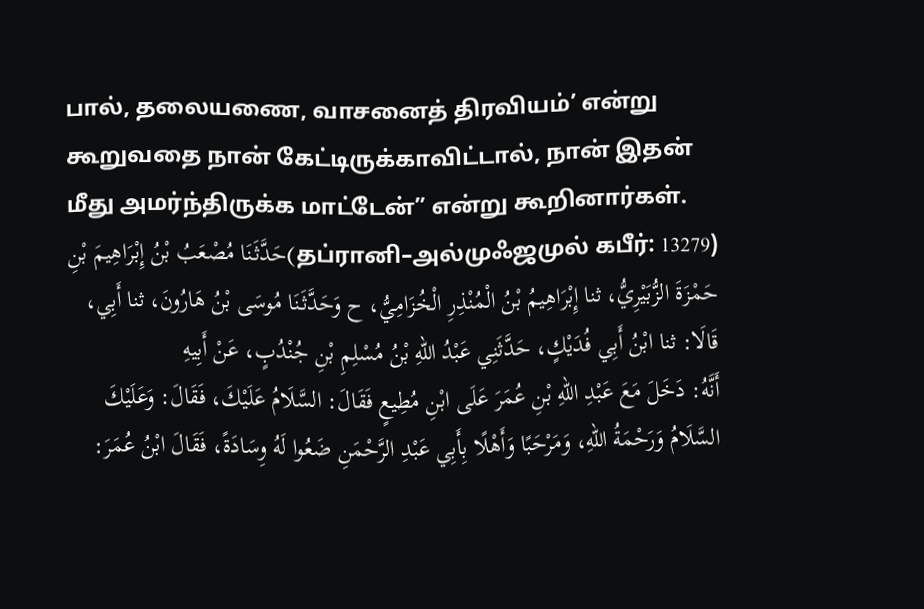பால், தலையணை, வாசனைத் திரவியம்’ என்று கூறுவதை நான் கேட்டிருக்காவிட்டால், நான் இதன் மீது அமர்ந்திருக்க மாட்டேன்” என்று கூறினார்கள்.
(தப்ரானி–அல்முஃஜமுல் கபீர்: 13279)حَدَّثَنَا مُصْعَبُ بْنُ إِبْرَاهِيمَ بْنِ حَمْزَةَ الزُّبَيْرِيُّ، ثنا إِبْرَاهِيمُ بْنُ الْمُنْذِرِ الْخُزَامِيُّ، ح وَحَدَّثَنَا مُوسَى بْنُ هَارُونَ، ثنا أَبِي، قَالَا: ثنا ابْنُ أَبِي فُدَيْكٍ، حَدَّثَنِي عَبْدُ اللهِ بْنُ مُسْلِمِ بْنِ جُنْدُبٍ، عَنْ أَبِيهِ
أَنَّهُ: دَخَلَ مَعَ عَبْدِ اللهِ بْنِ عُمَرَ عَلَى ابْنِ مُطِيعٍ فَقَالَ: السَّلَامُ عَلَيْكَ، فَقَالَ: وَعَلَيْكَ السَّلَامُ وَرَحْمَةُ اللهِ، وَمَرْحَبًا وَأَهْلًا بِأَبِي عَبْدِ الرَّحْمَنِ ضَعُوا لَهُ وِسَادَةً، فَقَالَ ابْنُ عُمَرَ: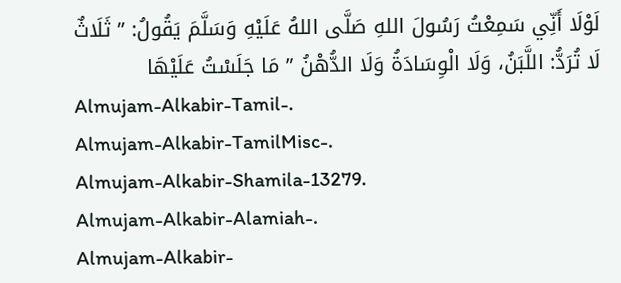لَوْلَا أَنِّي سَمِعْتُ رَسُولَ اللهِ صَلَّى اللهُ عَلَيْهِ وَسَلَّمَ يَقُولُ: ” ثَلَاثٌ لَا تُرَدُّ: اللَّبَنُ، وَلَا الْوِسَادَةُ وَلَا الدُّهْنُ ” مَا جَلَسْتُ عَلَيْهَا
Almujam-Alkabir-Tamil-.
Almujam-Alkabir-TamilMisc-.
Almujam-Alkabir-Shamila-13279.
Almujam-Alkabir-Alamiah-.
Almujam-Alkabir-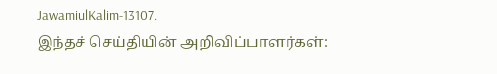JawamiulKalim-13107.
இந்தச் செய்தியின் அறிவிப்பாளர்கள்: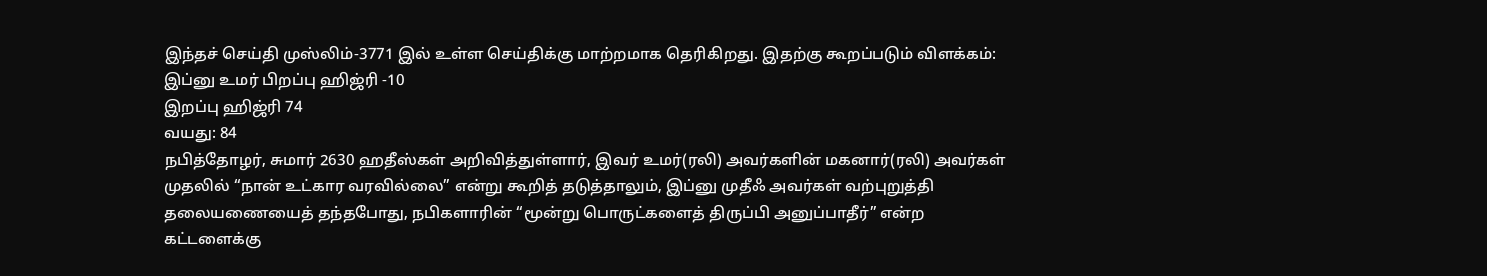இந்தச் செய்தி முஸ்லிம்-3771 இல் உள்ள செய்திக்கு மாற்றமாக தெரிகிறது. இதற்கு கூறப்படும் விளக்கம்:
இப்னு உமர் பிறப்பு ஹிஜ்ரி -10
இறப்பு ஹிஜ்ரி 74
வயது: 84
நபித்தோழர், சுமார் 2630 ஹதீஸ்கள் அறிவித்துள்ளார், இவர் உமர்(ரலி) அவர்களின் மகனார்(ரலி) அவர்கள் முதலில் “நான் உட்கார வரவில்லை” என்று கூறித் தடுத்தாலும், இப்னு முதீஃ அவர்கள் வற்புறுத்தி தலையணையைத் தந்தபோது, நபிகளாரின் “மூன்று பொருட்களைத் திருப்பி அனுப்பாதீர்” என்ற கட்டளைக்கு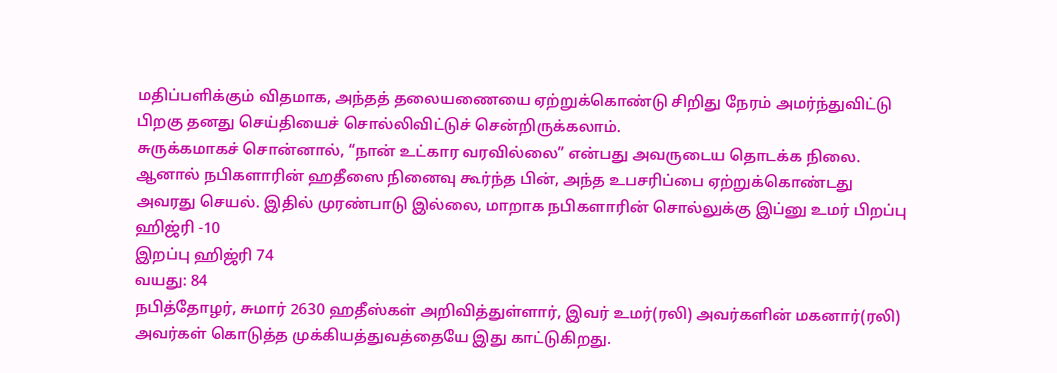மதிப்பளிக்கும் விதமாக, அந்தத் தலையணையை ஏற்றுக்கொண்டு சிறிது நேரம் அமர்ந்துவிட்டு பிறகு தனது செய்தியைச் சொல்லிவிட்டுச் சென்றிருக்கலாம்.
சுருக்கமாகச் சொன்னால், “நான் உட்கார வரவில்லை” என்பது அவருடைய தொடக்க நிலை. ஆனால் நபிகளாரின் ஹதீஸை நினைவு கூர்ந்த பின், அந்த உபசரிப்பை ஏற்றுக்கொண்டது அவரது செயல். இதில் முரண்பாடு இல்லை, மாறாக நபிகளாரின் சொல்லுக்கு இப்னு உமர் பிறப்பு ஹிஜ்ரி -10
இறப்பு ஹிஜ்ரி 74
வயது: 84
நபித்தோழர், சுமார் 2630 ஹதீஸ்கள் அறிவித்துள்ளார், இவர் உமர்(ரலி) அவர்களின் மகனார்(ரலி) அவர்கள் கொடுத்த முக்கியத்துவத்தையே இது காட்டுகிறது.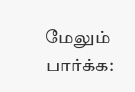மேலும் பார்க்க: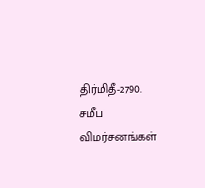திர்மிதீ-2790.
சமீப விமர்சனங்கள்